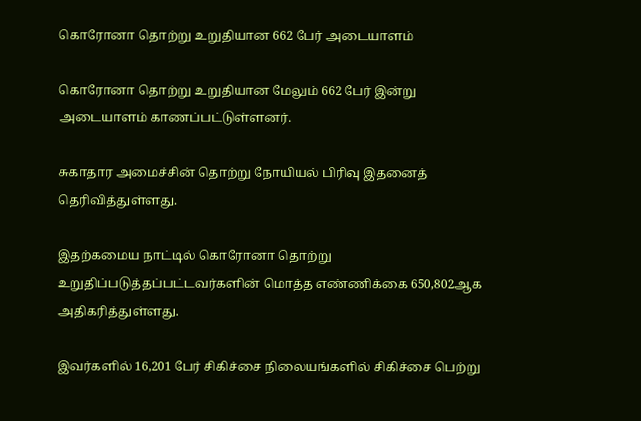கொரோனா தொற்று உறுதியான 662 பேர் அடையாளம்

கொரோனா தொற்று உறுதியான மேலும் 662 பேர் இன்று அடையாளம் காணப்பட்டுள்ளனர்.

சுகாதார அமைச்சின் தொற்று நோயியல் பிரிவு இதனைத் தெரிவித்துள்ளது.

இதற்கமைய நாட்டில் கொரோனா தொற்று உறுதிப்படுத்தப்பட்டவர்களின் மொத்த எண்ணிக்கை 650,802ஆக அதிகரித்துள்ளது.

இவர்களில் 16,201 பேர் சிகிச்சை நிலையங்களில் சிகிச்சை பெற்று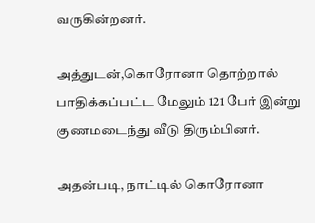வருகின்றனர்.

அத்துடன்,கொரோனா தொற்றால் பாதிக்கப்பட்ட மேலும் 121 பேர் இன்று குணமடைந்து வீடு திரும்பினர்.

அதன்படி, நாட்டில் கொரோனா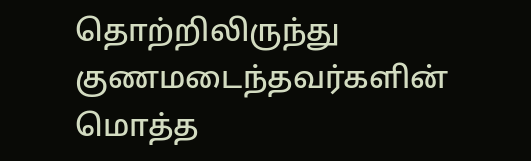தொற்றிலிருந்து குணமடைந்தவர்களின் மொத்த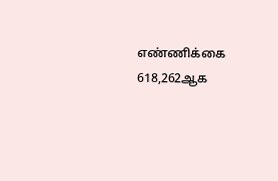எண்ணிக்கை 618,262ஆக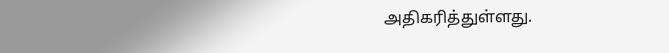அதிகரித்துள்ளது.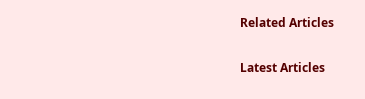Related Articles

Latest Articles